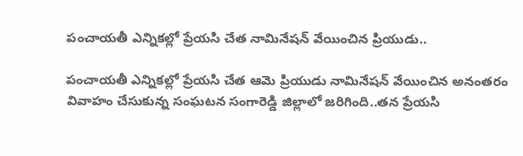పంచాయతీ ఎన్నికల్లో ప్రేయసి చేత నామినేషన్ వేయించిన ప్రియుడు..

పంచాయతీ ఎన్నికల్లో ప్రేయసి చేత ఆమె ప్రియుడు నామినేషన్ వేయించిన అనంతరం వివాహం చేసుకున్న సంఘటన సంగారెడ్డి జిల్లాలో జరిగింది..తన ప్రేయసి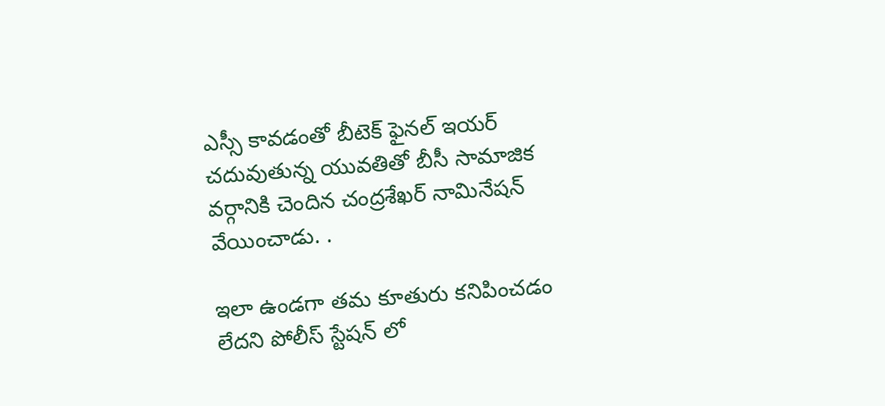ఎస్సీ కావడంతో బీటెక్ ఫైనల్ ఇయర్ చదువుతున్న యువతితో బీసీ సామాజిక వర్గానికి చెందిన చంద్రశేఖర్ నామినేషన్ వేయించాడు. .

ఇలా ఉండగా తమ కూతురు కనిపించడం లేదని పోలీస్ స్టేషన్ లో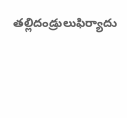తల్లిదండ్రులుఫిర్యాదు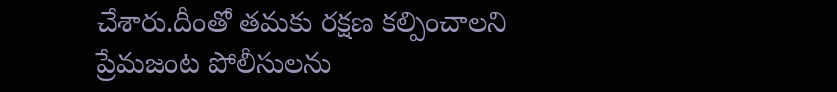చేశారు.దీంతో తమకు రక్షణ కల్పించాలని ప్రేమజంట పోలీసులను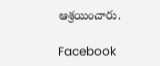ఆశ్రయించారు.

Facebook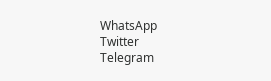WhatsApp
Twitter
Telegram